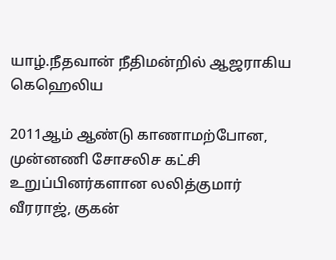யாழ்.நீதவான் நீதிமன்றில் ஆஜராகிய கெஹெலிய

2011ஆம் ஆண்டு காணாமற்போன, முன்னணி சோசலிச கட்சி உறுப்பினர்களான லலித்குமார் வீரராஜ், குகன்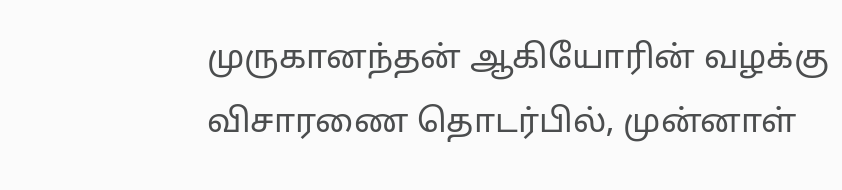முருகானந்தன் ஆகியோரின் வழக்கு விசாரணை தொடர்பில், முன்னாள்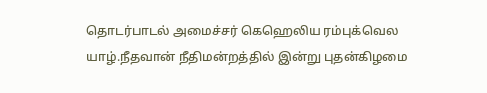தொடர்பாடல் அமைச்சர் கெஹெலிய ரம்புக்வெல யாழ்.நீதவான் நீதிமன்றத்தில் இன்று புதன்கிழமை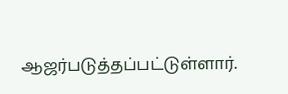ஆஜர்படுத்தப்பட்டுள்ளார்.